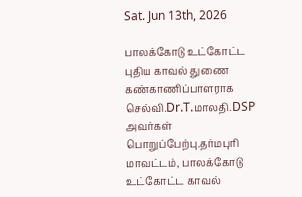Sat. Jun 13th, 2026

பாலக்கோடு உட்கோட்ட புதிய காவல் துணை கண்காணிப்பாளராக செல்வி.Dr.T.மாலதி.DSP அவர்கள் பொறுப்பேற்பு.தர்மபுரி மாவட்டம், பாலக்கோடு உட்கோட்ட காவல்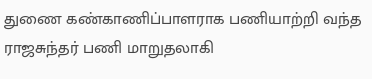துணை கண்காணிப்பாளராக பணியாற்றி வந்த ராஜசுந்தர் பணி மாறுதலாகி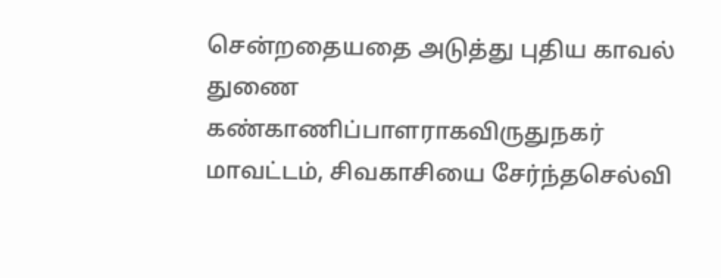சென்றதையதை அடுத்து புதிய காவல் துணை கண்காணிப்பாளராகவிருதுநகர் மாவட்டம், சிவகாசியை சேர்ந்தசெல்வி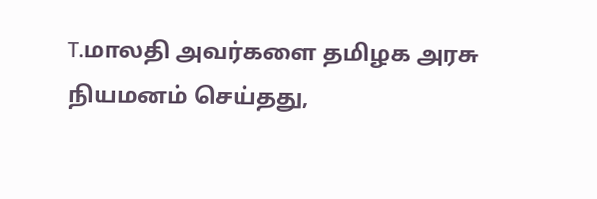T.மாலதி அவர்களை தமிழக அரசு நியமனம் செய்தது,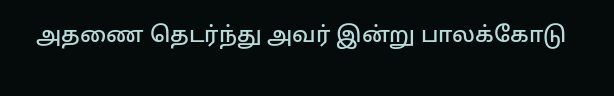அதணை தெடர்ந்து அவர் இன்று பாலக்கோடு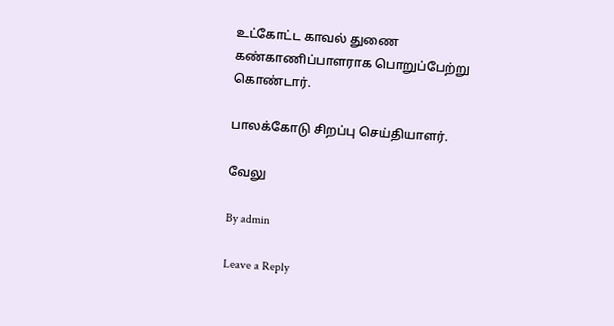உட்கோட்ட காவல் துணை கண்காணிப்பாளராக பொறுப்பேற்று கொண்டார்.

பாலக்கோடு சிறப்பு செய்தியாளர்.

வேலு

By admin

Leave a Reply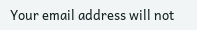Your email address will not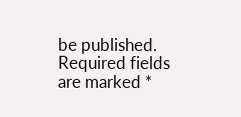be published. Required fields are marked *